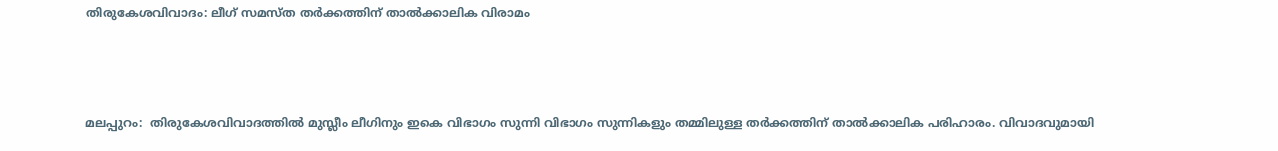തിരുകേശവിവാദം: ലീഗ് സമസ്ത തര്‍ക്കത്തിന് താല്‍ക്കാലിക വിരാമം



മലപ്പുറം:  തിരുകേശവിവാദത്തില്‍ മുസ്ലീം ലീഗിനും ഇകെ വിഭാഗം സുന്നി വിഭാഗം സുന്നികളും തമ്മിലുള്ള തര്‍ക്കത്തിന് താല്‍ക്കാലിക പരിഹാരം. വിവാദവുമായി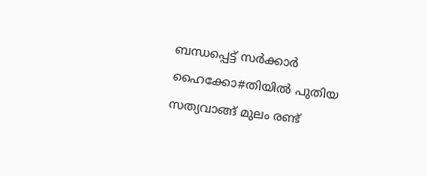ബന്ധപ്പെട്ട് സര്‍ക്കാര്‍ ഹൈക്കോ#തിയില്‍ പുതിയ സത്യവാങ്ങ് മുലം രണ്ട്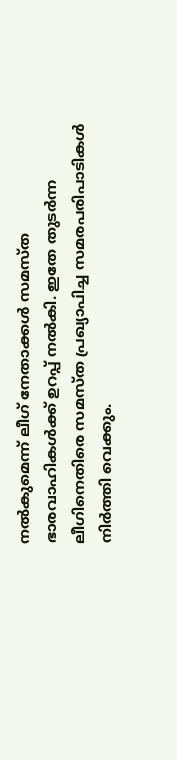നല്‍കുമെന്ന് ലീഗ് നേതാക്കള്‍ സമസ്ത ഭാരവാഹികള്‍ക്ക് ഉറപ്പ് നല്‍കി. ഇതേ തുടര്‍ന്ന ലീഗിനെതിരെ സമസ്ത പ്രഖ്യാപിച്ച സമരപരിപാടികള്‍ നിര്‍ത്തി വെക്കും.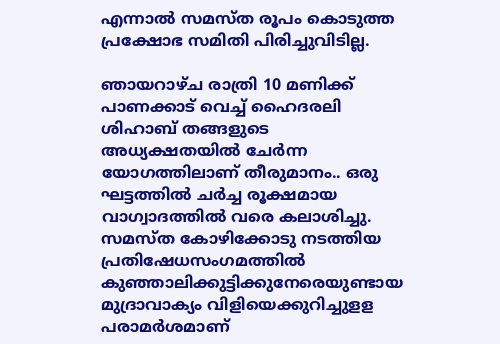എന്നാല്‍ സമസ്ത രൂപം കൊടുത്ത പ്രക്ഷോഭ സമിതി പിരിച്ചുവിടില്ല.

ഞായറാഴ്ച രാത്രി 10 മണിക്ക് പാണക്കാട് വെച്ച് ഹൈദരലി ശിഹാബ് തങ്ങളുടെ അധ്യക്ഷതയില്‍ ചേര്‍ന്ന യോഗത്തിലാണ് തീരുമാനം.. ഒരു ഘട്ടത്തില്‍ ചര്‍ച്ച രൂക്ഷമായ വാഗ്വാദത്തില്‍ വരെ കലാശിച്ചു. സമസ്ത കോഴിക്കോടു നടത്തിയ പ്രതിഷേധസംഗമത്തില്‍ കുഞ്ഞാലിക്കുട്ടിക്കുനേരെയുണ്ടായ മുദ്രാവാക്യം വിളിയെക്കുറിച്ചുളള പരാമര്‍ശമാണ്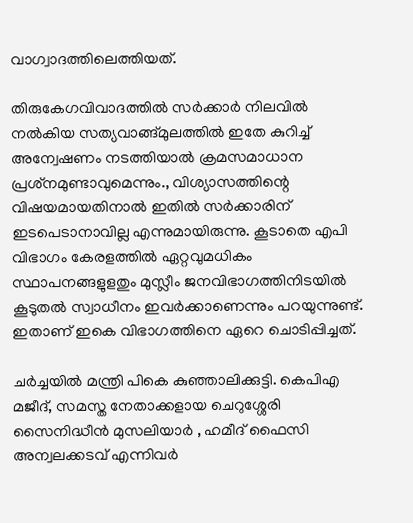വാഗ്വാദത്തിലെത്തിയത്.

തിരുകേഗവിവാദത്തില്‍ സര്‍ക്കാര്‍ നിലവില്‍ നല്‍കിയ സത്യവാങ്ങ്മുലത്തില്‍ ഇതേ കുറിച്ച് അന്വേഷണം നടത്തിയാല്‍ ക്രമസമാധാന പ്രശ്‌നമുണ്ടാവുമെന്നും., വിശ്യാസത്തിന്റെ വിഷയമായതിനാല്‍ ഇതില്‍ സര്‍ക്കാരിന് ഇടപെടാനാവില്ല എന്നുമായിരുന്നു. കൂടാതെ എപി വിഭാഗം കേരളത്തില്‍ ഏറ്റവുമധികം സ്ഥാപനങ്ങളുളതും മുസ്ലീം ജനവിഭാഗത്തിനിടയില്‍ കൂടുതല്‍ സ്വാധീനം ഇവര്‍ക്കാണെന്നും പറയുന്നുണ്ട്. ഇതാണ് ഇകെ വിഭാഗത്തിനെ ഏറെ ചൊടിപ്പിച്ചത്.

ചര്‍ച്ചയില്‍ മന്ത്രി പികെ കുഞ്ഞാലിക്കുട്ടി. കെപിഎ മജീദ്, സമസ്ത നേതാക്കളായ ചെറുശ്ശേരി സൈനിദ്ധീന്‍ മുസലിയാര്‍ , ഹമീദ് ഫൈസി അന്വലക്കടവ് എന്നിവര്‍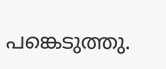പങ്കെടുത്തു.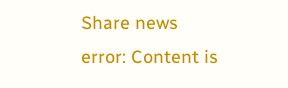Share news
error: Content is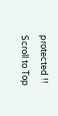protected !!
Scroll to Top